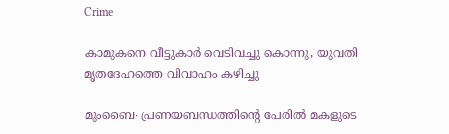Crime

കാമുകനെ വീട്ടുകാർ വെടിവച്ചു കൊന്നു, യുവതി മൃതദേഹത്തെ വിവാഹം കഴിച്ചു

മുംബൈ∙ പ്രണയബന്ധത്തിന്റെ പേരിൽ മകളുടെ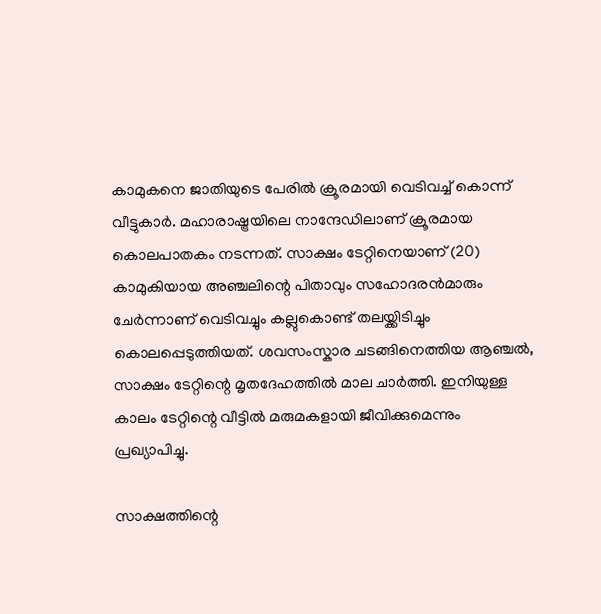കാമുകനെ ജാതിയുടെ പേരില്‍ ക്രൂരമായി വെടിവച്ച് കൊന്ന് വീട്ടുകാർ‌. മഹാരാഷ്ട്രയിലെ നാന്ദേഡിലാണ് ക്രൂരമായ കൊലപാതകം നടന്നത്. സാക്ഷം ടേറ്റിനെയാണ് (20) കാമുകിയായ അഞ്ചലിന്റെ പിതാവും സഹോദരന്‍മാരും ചേര്‍ന്നാണ് വെടിവച്ചും കല്ലുകൊണ്ട് തലയ്ക്കിടിച്ചും കൊലപ്പെടുത്തിയത്. ശവസംസ്കാര ചടങ്ങിനെത്തിയ ആഞ്ചൽ, സാക്ഷം ടേറ്റിന്റെ മൃതദേഹത്തിൽ മാല ചാർത്തി. ഇനിയുള്ള കാലം ടേറ്റിന്റെ വീട്ടിൽ മരുമകളായി ജീവിക്കുമെന്നും പ്രഖ്യാപിച്ചു.

സാക്ഷത്തിന്റെ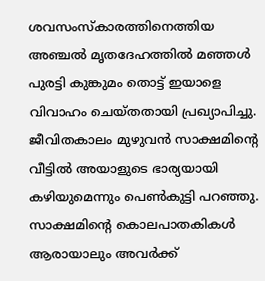ശവസംസ്‌കാരത്തിനെത്തിയ അഞ്ചല്‍ മൃതദേഹത്തില്‍ മഞ്ഞള്‍ പുരട്ടി കുങ്കുമം തൊട്ട് ഇയാളെ വിവാഹം ചെയ്തതായി പ്രഖ്യാപിച്ചു. ജീവിതകാലം മുഴുവന്‍ സാക്ഷമിന്റെ വീട്ടില്‍ അയാളുടെ ഭാര്യയായി കഴിയുമെന്നും പെണ്‍കുട്ടി പറഞ്ഞു. സാക്ഷമിന്റെ കൊലപാതകികള്‍ ആരായാലും അവര്‍ക്ക്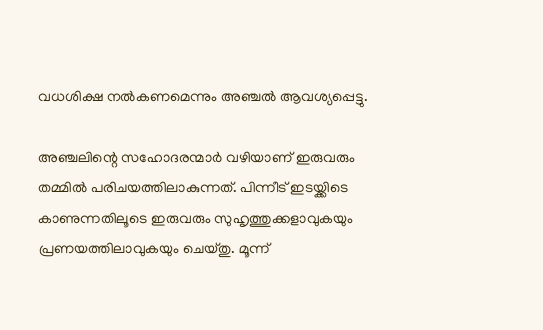വധശിക്ഷ നല്‍കണമെന്നും അഞ്ചല്‍ ആവശ്യപ്പെട്ടു.

അഞ്ചലിന്റെ സഹോദരന്മാര്‍ വഴിയാണ് ഇരുവരും തമ്മില്‍ പരിചയത്തിലാകുന്നത്. പിന്നീട് ഇടയ്ക്കിടെ കാണുന്നതിലൂടെ ഇരുവരും സുഹൃത്തുക്കളാവുകയും പ്രണയത്തിലാവുകയും ചെയ്തു. മൂന്ന്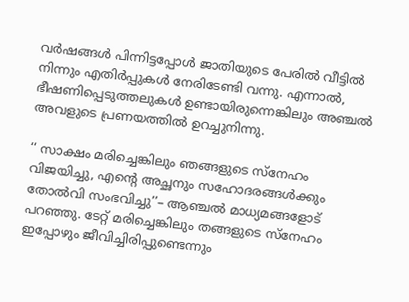വര്‍ഷങ്ങള്‍ പിന്നിട്ടപ്പോള്‍ ജാതിയുടെ പേരില്‍ വീട്ടില്‍ നിന്നും എതിര്‍പ്പുകള്‍ നേരിടേണ്ടി വന്നു. എന്നാല്‍, ഭീഷണിപ്പെടുത്തലുകള്‍ ഉണ്ടായിരുന്നെങ്കിലും അഞ്ചല്‍ അവളുടെ പ്രണയത്തില്‍ ഉറച്ചുനിന്നു.

‘‘ സാക്ഷം മരിച്ചെങ്കിലും ഞങ്ങളുടെ സ്നേഹം വിജയിച്ചു, എന്റെ അച്ഛനും സഹോദരങ്ങൾക്കും തോൽവി സംഭവിച്ചു’’– ആഞ്ചൽ മാധ്യമങ്ങളോട് പറഞ്ഞു. ടേറ്റ് മരിച്ചെങ്കിലും തങ്ങളുടെ സ്നേഹം ഇപ്പോഴും ജീവിച്ചിരിപ്പുണ്ടെന്നും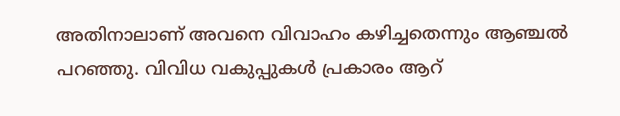അതിനാലാണ് അവനെ വിവാഹം കഴിച്ചതെന്നും ആഞ്ചൽ പറഞ്ഞു. വിവിധ വകുപ്പുകൾ പ്രകാരം ആറ്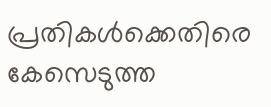പ്രതികൾക്കെതിരെ കേസെടുത്ത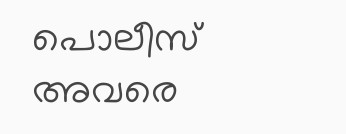പൊലീസ് അവരെ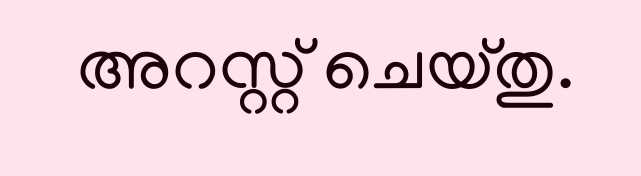അറസ്റ്റ് ചെയ്തു.